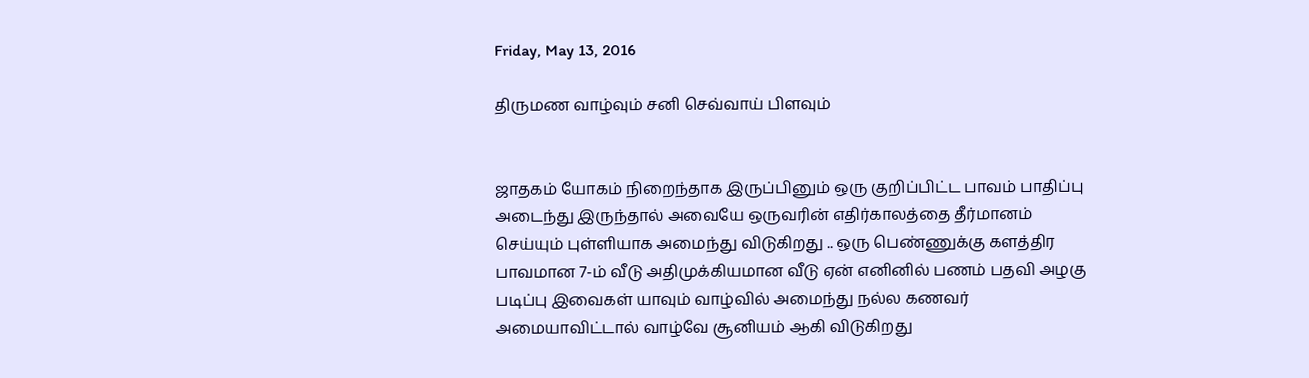Friday, May 13, 2016

திருமண வாழ்வும் சனி செவ்வாய் பிளவும்


ஜாதகம் யோகம் நிறைந்தாக இருப்பினும் ஒரு குறிப்பிட்ட பாவம் பாதிப்பு அடைந்து இருந்தால் அவையே ஒருவரின் எதிர்காலத்தை தீர்மானம் செய்யும் புள்ளியாக அமைந்து விடுகிறது .. ஒரு பெண்ணுக்கு களத்திர பாவமான 7-ம் வீடு அதிமுக்கியமான வீடு ஏன் எனினில் பணம் பதவி அழகு படிப்பு இவைகள் யாவும் வாழ்வில் அமைந்து நல்ல கணவர் அமையாவிட்டால் வாழ்வே சூனியம் ஆகி விடுகிறது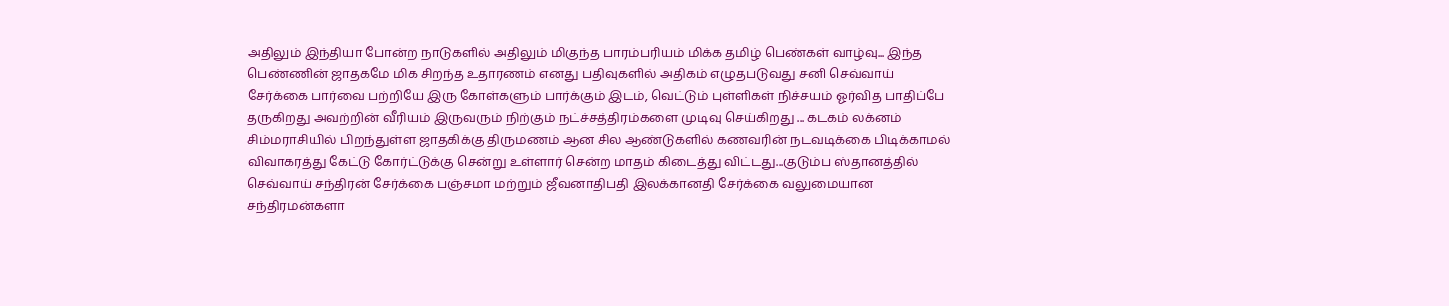அதிலும் இந்தியா போன்ற நாடுகளில் அதிலும் மிகுந்த பாரம்பரியம் மிக்க தமிழ் பெண்கள் வாழ்வு... இந்த பெண்ணின் ஜாதகமே மிக சிறந்த உதாரணம் எனது பதிவுகளில் அதிகம் எழுதபடுவது சனி செவ்வாய் சேர்க்கை பார்வை பற்றியே இரு கோள்களும் பார்க்கும் இடம், வெட்டும் புள்ளிகள் நிச்சயம் ஓர்வித பாதிப்பே தருகிறது அவற்றின் வீரியம் இருவரும் நிற்கும் நட்ச்சத்திரம்களை முடிவு செய்கிறது ... கடகம் லக்னம் சிம்மராசியில் பிறந்துள்ள ஜாதகிக்கு திருமணம் ஆன சில ஆண்டுகளில் கணவரின் நடவடிக்கை பிடிக்காமல் விவாகரத்து கேட்டு கோர்ட்டுக்கு சென்று உள்ளார் சென்ற மாதம் கிடைத்து விட்டது...குடும்ப ஸ்தானத்தில் செவ்வாய் சந்திரன் சேர்க்கை பஞ்சமா மற்றும் ஜீவனாதிபதி இலக்கானதி சேர்க்கை வலுமையான சந்திரமன்களா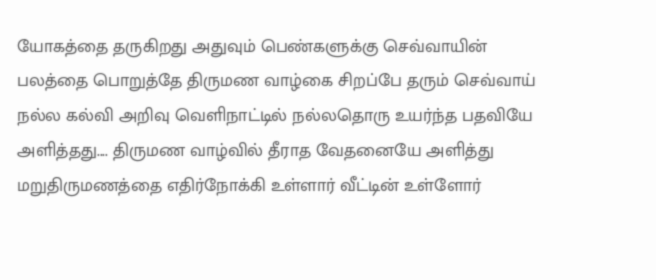யோகத்தை தருகிறது அதுவும் பெண்களுக்கு செவ்வாயின் பலத்தை பொறுத்தே திருமண வாழ்கை சிறப்பே தரும் செவ்வாய் நல்ல கல்வி அறிவு வெளிநாட்டில் நல்லதொரு உயர்ந்த பதவியே அளித்தது.... திருமண வாழ்வில் தீராத வேதனையே அளித்து மறுதிருமணத்தை எதிர்நோக்கி உள்ளார் வீட்டின் உள்ளோர்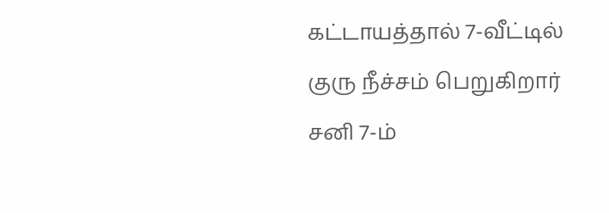கட்டாயத்தால் 7-வீட்டில் குரு நீச்சம் பெறுகிறார் சனி 7-ம்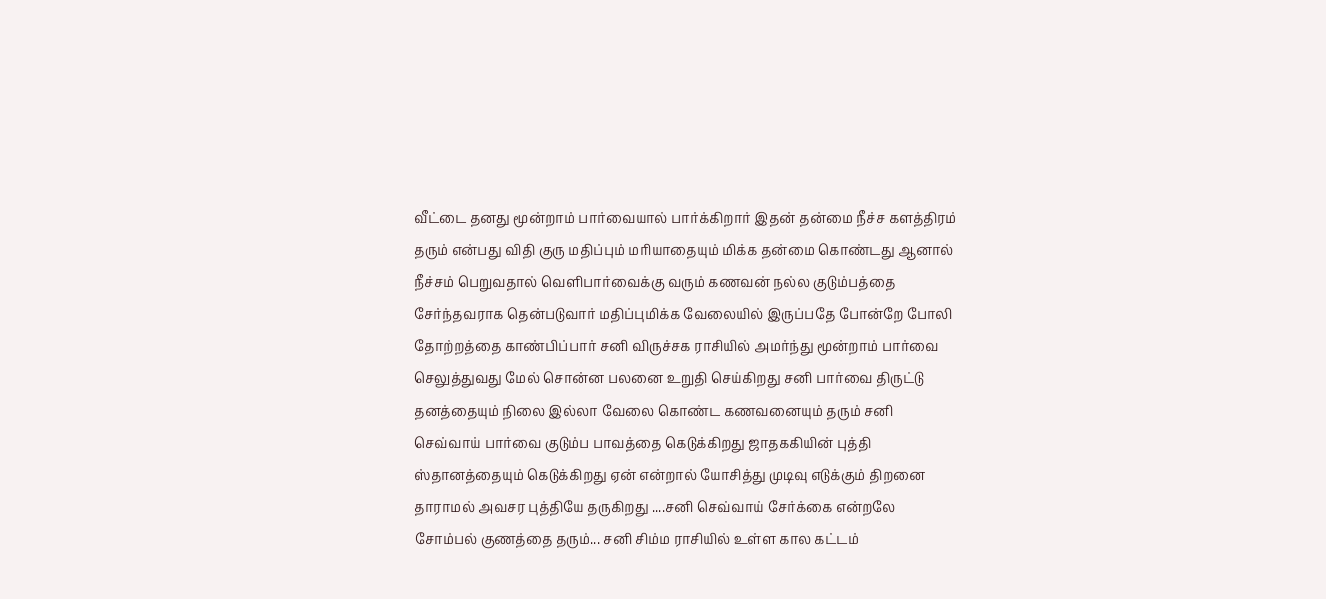வீட்டை தனது மூன்றாம் பார்வையால் பார்க்கிறார் இதன் தன்மை நீச்ச களத்திரம் தரும் என்பது விதி குரு மதிப்பும் மரியாதையும் மிக்க தன்மை கொண்டது ஆனால் நீச்சம் பெறுவதால் வெளிபார்வைக்கு வரும் கணவன் நல்ல குடும்பத்தை சேர்ந்தவராக தென்படுவார் மதிப்புமிக்க வேலையில் இருப்பதே போன்றே போலி தோற்றத்தை காண்பிப்பார் சனி விருச்சக ராசியில் அமர்ந்து மூன்றாம் பார்வை செலுத்துவது மேல் சொன்ன பலனை உறுதி செய்கிறது சனி பார்வை திருட்டு தனத்தையும் நிலை இல்லா வேலை கொண்ட கணவனையும் தரும் சனி செவ்வாய் பார்வை குடும்ப பாவத்தை கெடுக்கிறது ஜாதககியின் புத்தி ஸ்தானத்தையும் கெடுக்கிறது ஏன் என்றால் யோசித்து முடிவு எடுக்கும் திறனை தாராமல் அவசர புத்தியே தருகிறது ....சனி செவ்வாய் சேர்க்கை என்றலே சோம்பல் குணத்தை தரும்... சனி சிம்ம ராசியில் உள்ள கால கட்டம்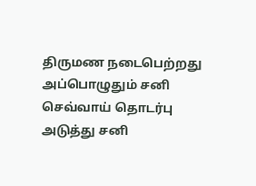திருமண நடைபெற்றது அப்பொழுதும் சனி செவ்வாய் தொடர்பு அடுத்து சனி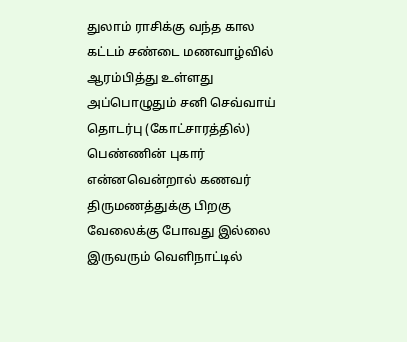துலாம் ராசிக்கு வந்த கால கட்டம் சண்டை மணவாழ்வில் ஆரம்பித்து உள்ளது அப்பொழுதும் சனி செவ்வாய் தொடர்பு (கோட்சாரத்தில்) பெண்ணின் புகார் என்னவென்றால் கணவர் திருமணத்துக்கு பிறகு வேலைக்கு போவது இல்லை இருவரும் வெளிநாட்டில்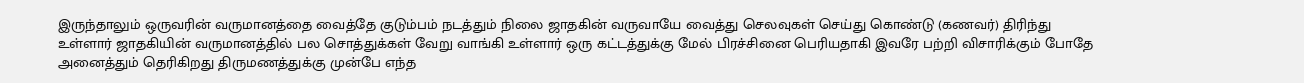இருந்தாலும் ஒருவரின் வருமானத்தை வைத்தே குடும்பம் நடத்தும் நிலை ஜாதகின் வருவாயே வைத்து செலவுகள் செய்து கொண்டு (கணவர்) திரிந்து உள்ளார் ஜாதகியின் வருமானத்தில் பல சொத்துக்கள் வேறு வாங்கி உள்ளார் ஒரு கட்டத்துக்கு மேல் பிரச்சினை பெரியதாகி இவரே பற்றி விசாரிக்கும் போதே அனைத்தும் தெரிகிறது திருமணத்துக்கு முன்பே எந்த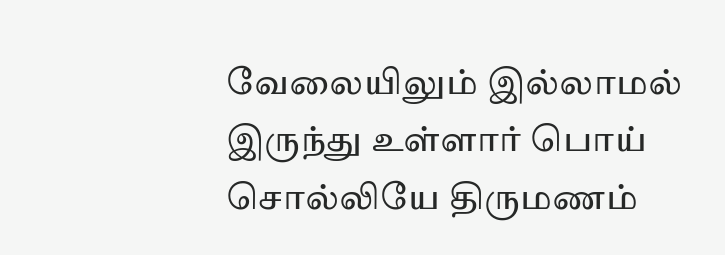வேலையிலும் இல்லாமல் இருந்து உள்ளார் பொய் சொல்லியே திருமணம்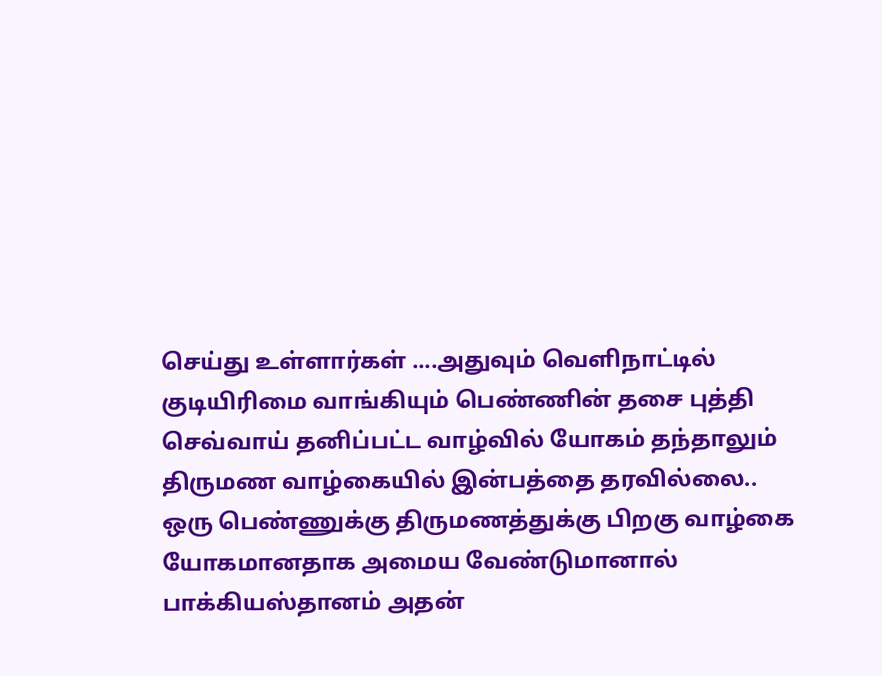செய்து உள்ளார்கள் ....அதுவும் வெளிநாட்டில் குடியிரிமை வாங்கியும் பெண்ணின் தசை புத்தி செவ்வாய் தனிப்பட்ட வாழ்வில் யோகம் தந்தாலும் திருமண வாழ்கையில் இன்பத்தை தரவில்லை.. ஒரு பெண்ணுக்கு திருமணத்துக்கு பிறகு வாழ்கை யோகமானதாக அமைய வேண்டுமானால் பாக்கியஸ்தானம் அதன்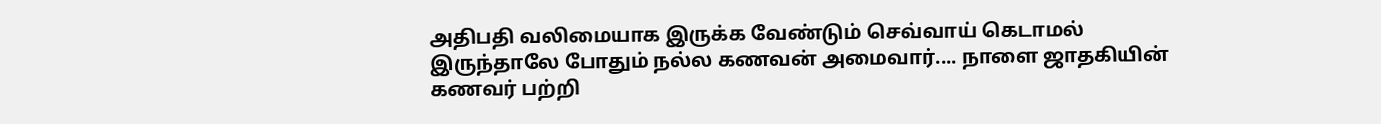அதிபதி வலிமையாக இருக்க வேண்டும் செவ்வாய் கெடாமல் இருந்தாலே போதும் நல்ல கணவன் அமைவார்.... நாளை ஜாதகியின் கணவர் பற்றி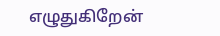எழுதுகிறேன்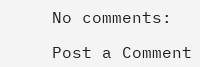No comments:

Post a Comment